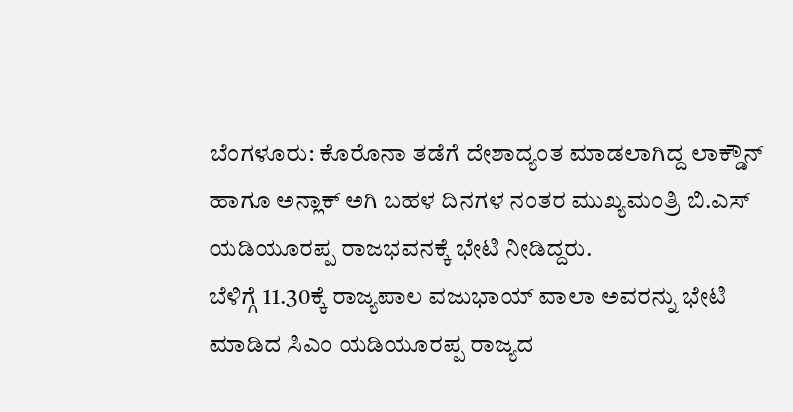ಬೆಂಗಳೂರು: ಕೊರೊನಾ ತಡೆಗೆ ದೇಶಾದ್ಯಂತ ಮಾಡಲಾಗಿದ್ದ ಲಾಕ್ಡೌನ್ ಹಾಗೂ ಅನ್ಲಾಕ್ ಅಗಿ ಬಹಳ ದಿನಗಳ ನಂತರ ಮುಖ್ಯಮಂತ್ರಿ ಬಿ.ಎಸ್ ಯಡಿಯೂರಪ್ಪ ರಾಜಭವನಕ್ಕೆ ಭೇಟಿ ನೀಡಿದ್ದರು.
ಬೆಳಿಗ್ಗೆ 11.30ಕ್ಕೆ ರಾಜ್ಯಪಾಲ ವಜುಭಾಯ್ ವಾಲಾ ಅವರನ್ನು ಭೇಟಿ ಮಾಡಿದ ಸಿಎಂ ಯಡಿಯೂರಪ್ಪ ರಾಜ್ಯದ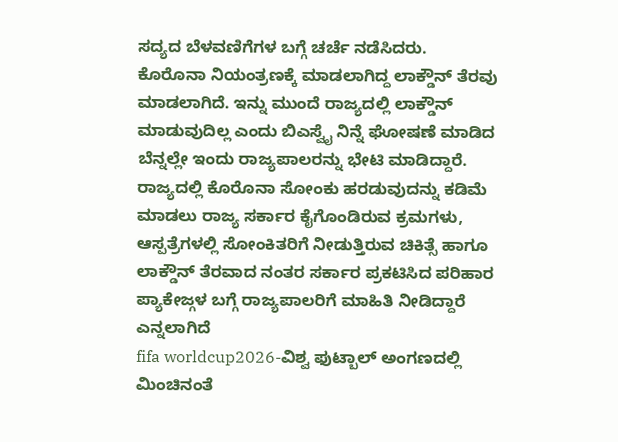ಸದ್ಯದ ಬೆಳವಣಿಗೆಗಳ ಬಗ್ಗೆ ಚರ್ಚೆ ನಡೆಸಿದರು.
ಕೊರೊನಾ ನಿಯಂತ್ರಣಕ್ಕೆ ಮಾಡಲಾಗಿದ್ದ ಲಾಕ್ಡೌನ್ ತೆರವು ಮಾಡಲಾಗಿದೆ. ಇನ್ನು ಮುಂದೆ ರಾಜ್ಯದಲ್ಲಿ ಲಾಕ್ಡೌನ್ ಮಾಡುವುದಿಲ್ಲ ಎಂದು ಬಿಎಸ್ವೈ ನಿನ್ನೆ ಘೋಷಣೆ ಮಾಡಿದ ಬೆನ್ನಲ್ಲೇ ಇಂದು ರಾಜ್ಯಪಾಲರನ್ನು ಭೇಟಿ ಮಾಡಿದ್ದಾರೆ. ರಾಜ್ಯದಲ್ಲಿ ಕೊರೊನಾ ಸೋಂಕು ಹರಡುವುದನ್ನು ಕಡಿಮೆ ಮಾಡಲು ರಾಜ್ಯ ಸರ್ಕಾರ ಕೈಗೊಂಡಿರುವ ಕ್ರಮಗಳು, ಆಸ್ಪತ್ರೆಗಳಲ್ಲಿ ಸೋಂಕಿತರಿಗೆ ನೀಡುತ್ತಿರುವ ಚಿಕಿತ್ಸೆ ಹಾಗೂ ಲಾಕ್ಡೌನ್ ತೆರವಾದ ನಂತರ ಸರ್ಕಾರ ಪ್ರಕಟಿಸಿದ ಪರಿಹಾರ ಪ್ಯಾಕೇಜ್ಗಳ ಬಗ್ಗೆ ರಾಜ್ಯಪಾಲರಿಗೆ ಮಾಹಿತಿ ನೀಡಿದ್ದಾರೆ ಎನ್ನಲಾಗಿದೆ
fifa worldcup2026-ವಿಶ್ವ ಫುಟ್ಬಾಲ್ ಅಂಗಣದಲ್ಲಿ ಮಿಂಚಿನಂತೆ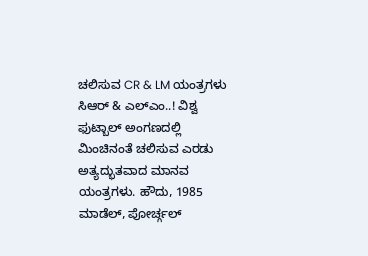ಚಲಿಸುವ CR & LM ಯಂತ್ರಗಳು
ಸಿಆರ್ & ಎಲ್ಎಂ..! ವಿಶ್ವ ಫುಟ್ಬಾಲ್ ಅಂಗಣದಲ್ಲಿ ಮಿಂಚಿನಂತೆ ಚಲಿಸುವ ಎರಡು ಅತ್ಯದ್ಭುತವಾದ ಮಾನವ ಯಂತ್ರಗಳು. ಹೌದು, 1985 ಮಾಡೆಲ್, ಪೋರ್ಚ್ಗಲ್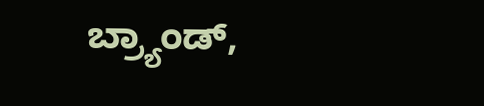ಬ್ರ್ಯಾಂಡ್,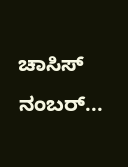ಚಾಸಿಸ್ ನಂಬರ್...